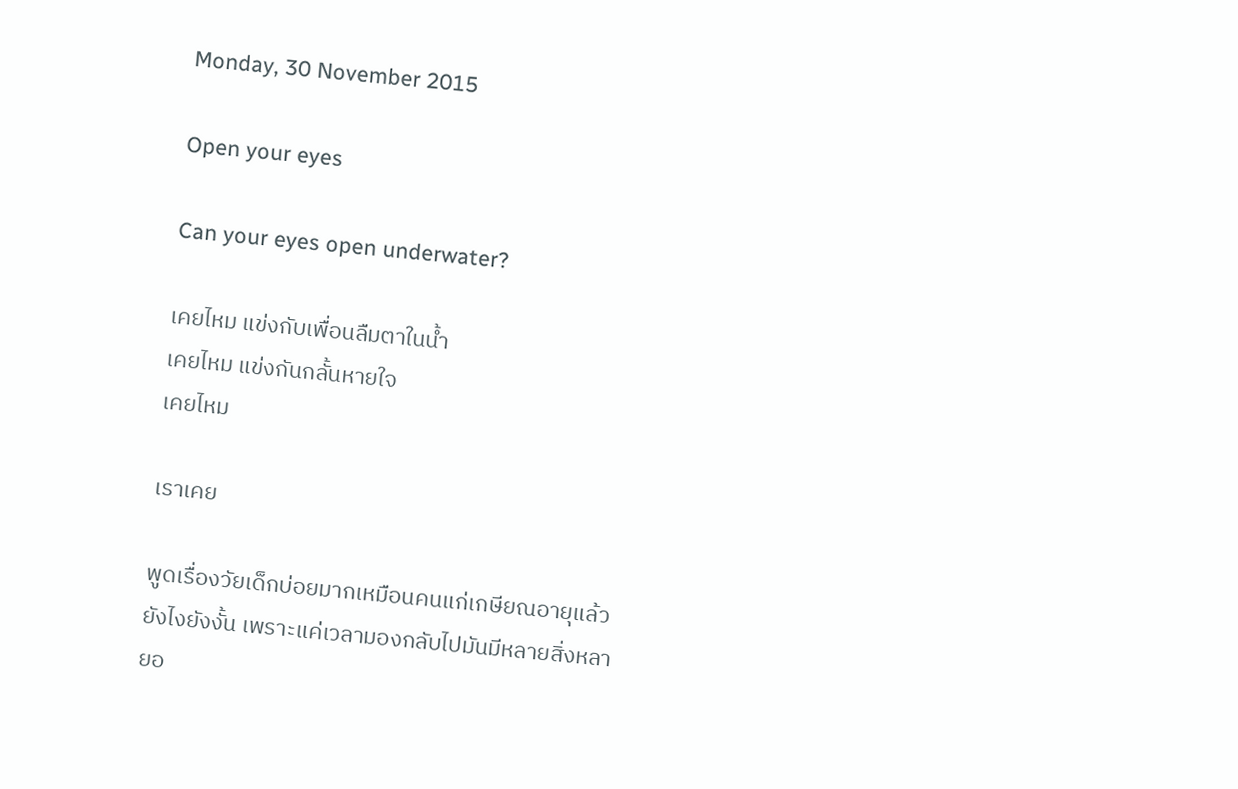Monday, 30 November 2015

Open your eyes

Can your eyes open underwater?

เคยไหม แข่งกับเพื่อนลืมตาในน้ำ
เคยไหม แข่งกันกลั้นหายใจ
เคยไหม

เราเคย

พูดเรื่องวัยเด็กบ่อยมากเหมือนคนแก่เกษียณอายุแล้วยังไงยังงั้น เพราะแค่เวลามองกลับไปมันมีหลายสิ่งหลายอ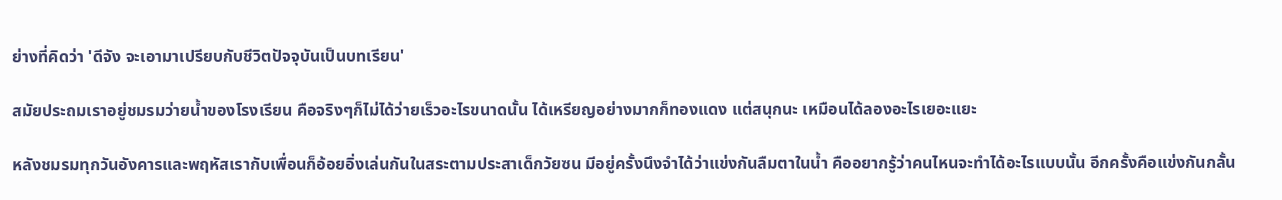ย่างที่คิดว่า 'ดีจัง จะเอามาเปรียบกับชีวิตปัจจุบันเป็นบทเรียน'

สมัยประถมเราอยู่ชมรมว่ายน้ำของโรงเรียน คือจริงๆก็ไม่ได้ว่ายเร็วอะไรขนาดนั้น ได้เหรียญอย่างมากก็ทองแดง แต่สนุกนะ เหมือนได้ลองอะไรเยอะแยะ

หลังชมรมทุกวันอังคารและพฤหัสเรากับเพื่อนก็อ้อยอิ่งเล่นกันในสระตามประสาเด็กวัยซน มีอยู่ครั้งนึงจำได้ว่าแข่งกันลืมตาในน้ำ คืออยากรู้ว่าคนไหนจะทำได้อะไรแบบนั้น อีกครั้งคือแข่งกันกลั้น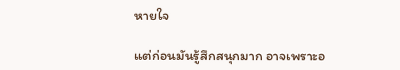หายใจ

แต่ก่อนมันรู้สึกสนุกมาก อาจเพราะอ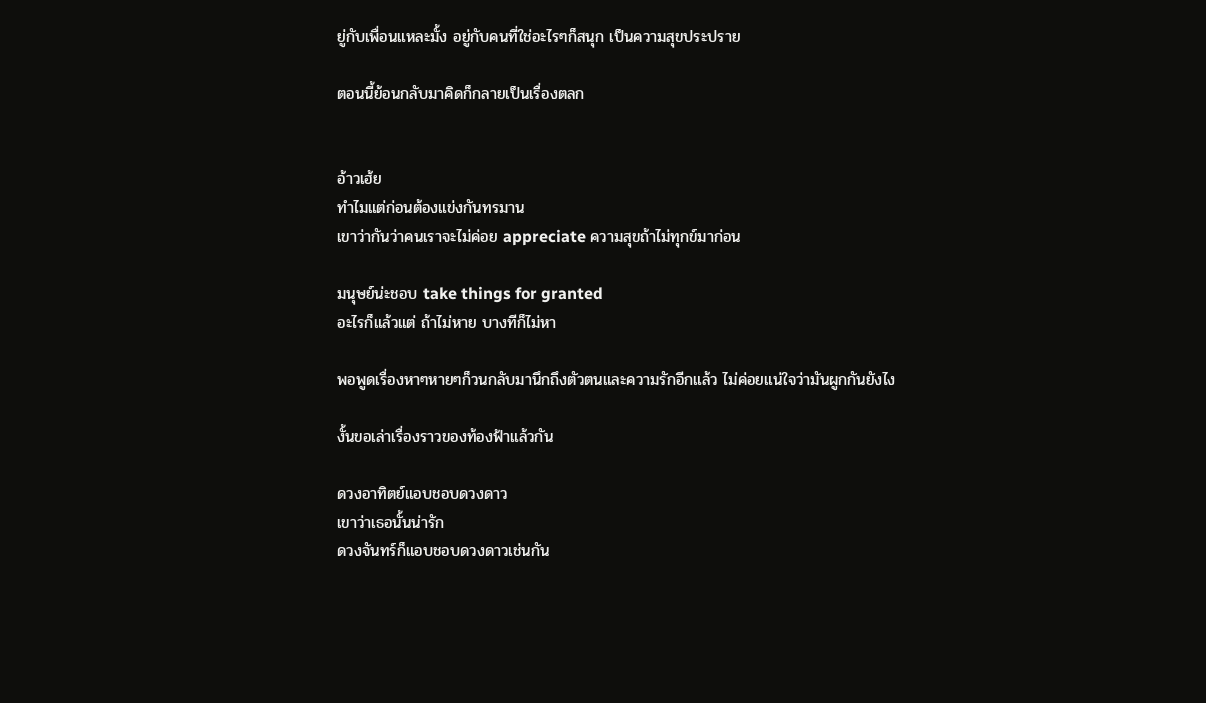ยู่กับเพื่อนแหละมั้ง อยู่กับคนที่ใช่อะไรๆก็สนุก เป็นความสุขประปราย

ตอนนี้ย้อนกลับมาคิดก็กลายเป็นเรื่องตลก


อ้าวเฮ้ย
ทำไมแต่ก่อนต้องแข่งกันทรมาน
เขาว่ากันว่าคนเราจะไม่ค่อย appreciate ความสุขถ้าไม่ทุกข์มาก่อน

มนุษย์น่ะชอบ take things for granted
อะไรก็แล้วแต่ ถ้าไม่หาย บางทีก็ไม่หา

พอพูดเรื่องหาๆหายๆก็วนกลับมานึกถึงตัวตนและความรักอีกแล้ว ไม่ค่อยแน่ใจว่ามันผูกกันยังไง

งั้นขอเล่าเรื่องราวของท้องฟ้าแล้วกัน

ดวงอาทิตย์แอบชอบดวงดาว
เขาว่าเธอนั้นน่ารัก
ดวงจันทร์ก็แอบชอบดวงดาวเช่นกัน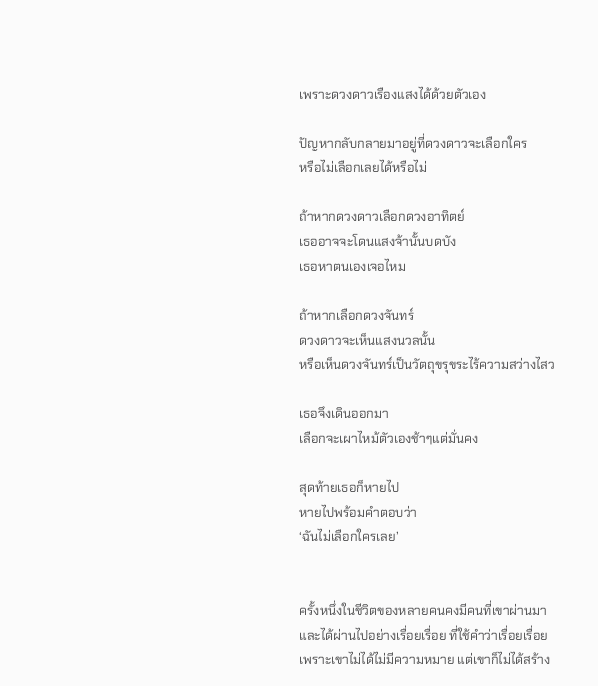เพราะดวงดาวเรืองแสงได้ด้วยตัวเอง

ปัญหากลับกลายมาอยู่ที่ดวงดาวจะเลือกใคร
หรือไม่เลือกเลยได้หรือไม่

ถ้าหากดวงดาวเลือกดวงอาทิตย์
เธออาจจะโดนแสงจ้านั้นบดบัง
เธอหาตนเองเจอไหม

ถ้าหากเลือกดวงจันทร์
ดวงดาวจะเห็นแสงนวลนั้น
หรือเห็นดวงจันทร์เป็นวัตถุขรุขระไร้ความสว่างไสว

เธอจึงเดินออกมา
เลือกจะเผาไหม้ตัวเองช้าๆแต่มั่นคง

สุดท้ายเธอก็หายไป
หายไปพร้อมคำตอบว่า
‘ฉันไม่เลือกใครเลย’


ครั้งหนึ่งในชีวิตของหลายคนคงมีคนที่เขาผ่านมาและได้ผ่านไปอย่างเรื่อยเรื่อย ที่ใช้คำว่าเรื่อยเรื่อยเพราะเขาไม่ได้ไม่มีความหมาย แต่เขาก็ไม่ได้สร้าง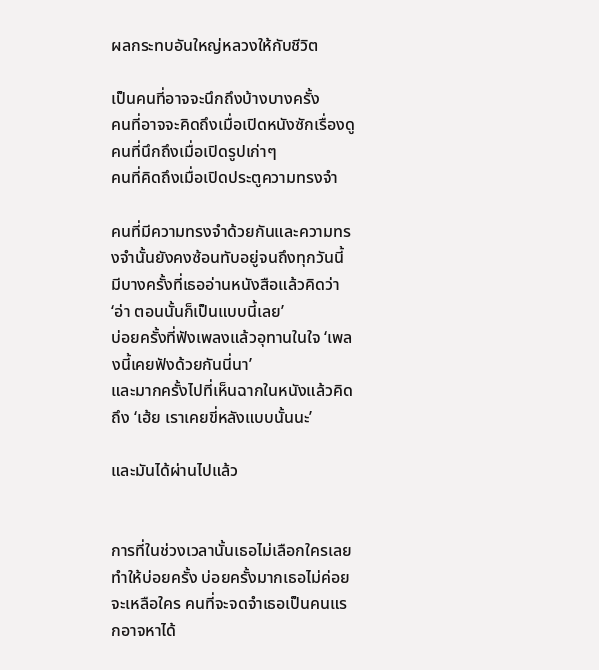ผลกระทบอันใหญ่หลวงให้กับชีวิต

เป็นคนที่อาจจะนึกถึงบ้างบางครั้ง
คนที่อาจจะคิดถึงเมื่อเปิดหนังซักเรื่องดู
คนที่นึกถึงเมื่อเปิดรูปเก่าๆ
คนที่คิดถึงเมื่อเปิดประตูความทรงจำ

คนที่มีความทรงจำด้วยกันและความทรงจำนั้นยังคงซ้อนทับอยู่จนถึงทุกวันนี้
มีบางครั้งที่เธออ่านหนังสือแล้วคิดว่า ‘อ่า ตอนนั้นก็เป็นแบบนี้เลย’
บ่อยครั้งที่ฟังเพลงแล้วอุทานในใจ ‘เพลงนี้เคยฟังด้วยกันนี่นา’
และมากครั้งไปที่เห็นฉากในหนังแล้วคิดถึง ‘เฮ้ย เราเคยขี่หลังแบบนั้นนะ’

และมันได้ผ่านไปแล้ว


การที่ในช่วงเวลานั้นเธอไม่เลือกใครเลยทำให้บ่อยครั้ง บ่อยครั้งมากเธอไม่ค่อยจะเหลือใคร คนที่จะจดจำเธอเป็นคนแรกอาจหาได้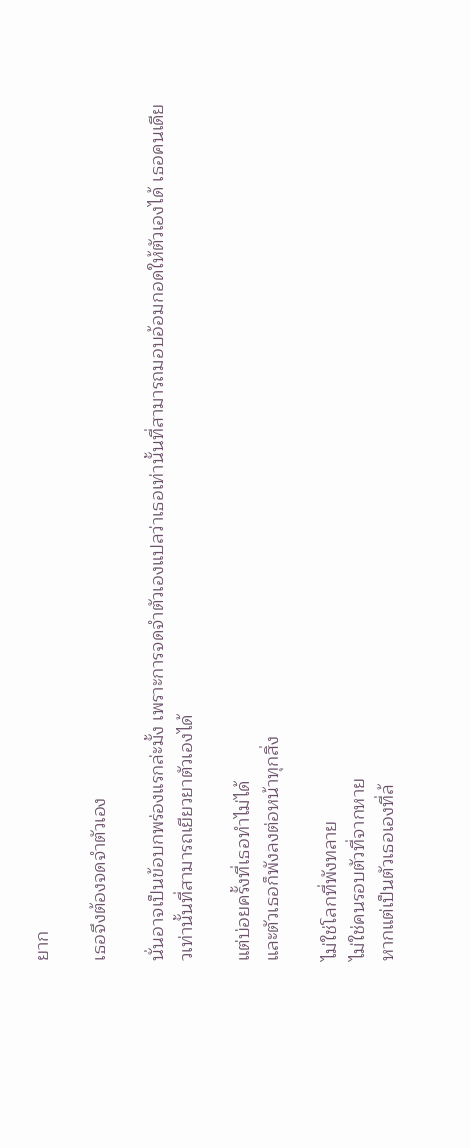ยาก

เธอจึงต้องจดจำตัวเอง

นั่นอาจเป็นข้อบกพร่องแรกล่ะมั้ง เพราะการจดจำตัวเองแปลว่าเธอเท่านั้นที่สามารถมอบอ้อมกอดให้ตัวเองได้ เธอคนเดียวเท่านั้นที่สามารถเยียวยาตัวเองได้

แต่บ่อยครั้งที่เธอทำไม่ได้
และตัวเธอก็พังลงต่อหน้าทุกสิ่ง

ไม่ใช่โลกที่พังทลาย
ไม่ใช่คนรอบตัวที่จากหาย
หากแต่เป็นตัวเธอเองที่ล้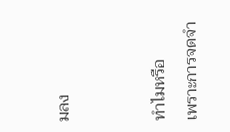มลง


ทำไมหรือ
เพราะการจดจำ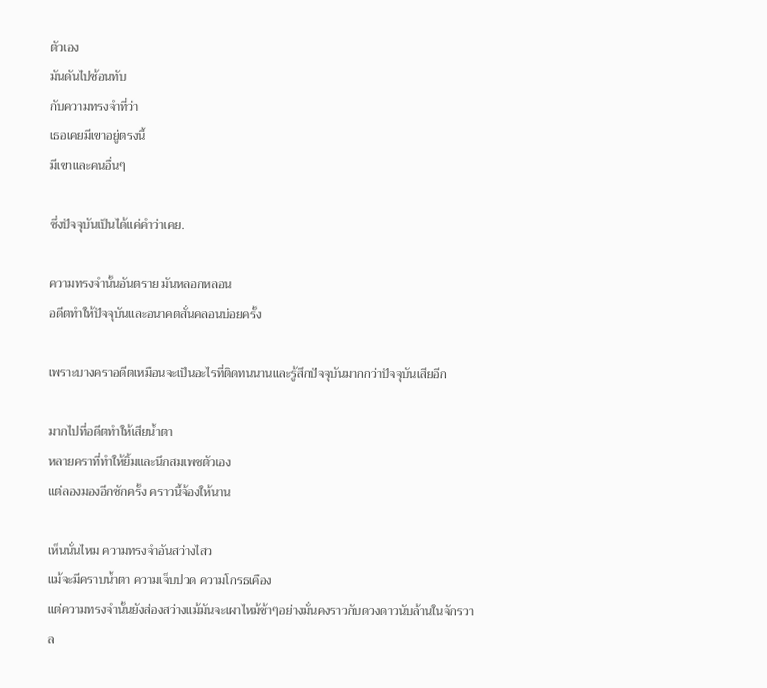ตัวเอง
มันดันไปซ้อนทับ
กับความทรงจำที่ว่า
เธอเคยมีเขาอยู่ตรงนี้
มีเขาและคนอื่นๆ

ซึ่งปัจจุบันเป็นได้แค่คำว่าเคย.

ความทรงจำนั้นอันตราย มันหลอกหลอน
อดีตทำให้ปัจจุบันและอนาคตสั่นคลอนบ่อยครั้ง

เพราะบางคราอดีตเหมือนจะเป็นอะไรที่ติดทนนานและรู้สึกปัจจุบันมากกว่าปัจจุบันเสียอีก

มากไปที่อดีตทำให้เสียน้ำตา
หลายคราที่ทำให้ยิ้มและนึกสมเพชตัวเอง
แต่ลองมองอีกซักครั้ง คราวนี้จ้องให้นาน

เห็นนั่นไหม ความทรงจำอันสว่างไสว
แม้จะมีคราบน้ำตา ความเจ็บปวด ความโกรธเคือง
แต่ความทรงจำนั้นยังส่องสว่างแม้มันจะเผาไหม้ช้าๆอย่างมั่นคงราวกับดวงดาวนับล้านในจักรวาล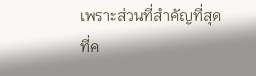เพราะส่วนที่สำคัญที่สุด
ที่ค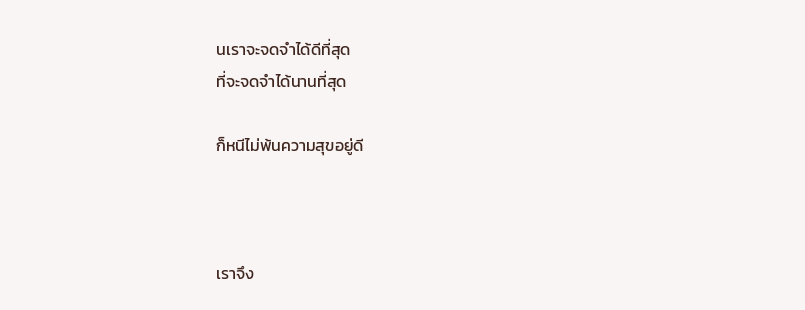นเราจะจดจำได้ดีที่สุด
ที่จะจดจำได้นานที่สุด

ก็หนีไม่พ้นความสุขอยู่ดี



เราจึง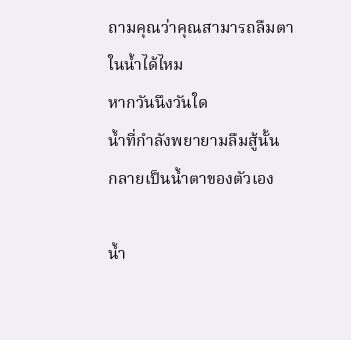ถามคุณว่าคุณสามารถลืมตาในน้ำได้ไหม
หากวันนึงวันใด
น้ำที่กำลังพยายามลืมสู้นั้น
กลายเป็นน้ำตาของตัวเอง

น้ำ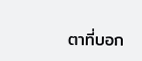ตาที่บอก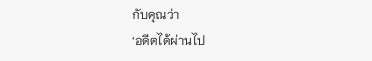กับคุณว่า
‘อดีตได้ผ่านไป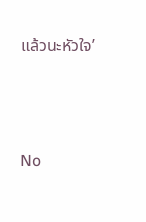แล้วนะหัวใจ’





No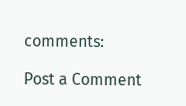comments:

Post a Comment